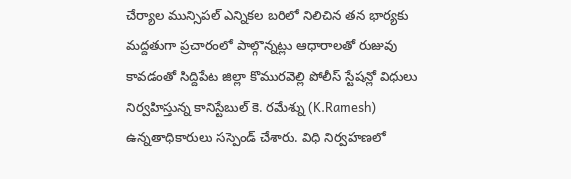చేర్యాల మున్సిపల్ ఎన్నికల బరిలో నిలిచిన తన భార్యకు మద్దతుగా ప్రచారంలో పాల్గొన్నట్లు ఆధారాలతో రుజువు కావడంతో సిద్దిపేట జిల్లా కొమురవెల్లి పోలీస్ స్టేషన్లో విధులు నిర్వహిస్తున్న కానిస్టేబుల్ కె. రమేశ్ను (K.Ramesh) ఉన్నతాధికారులు సస్పెండ్ చేశారు. విధి నిర్వహణలో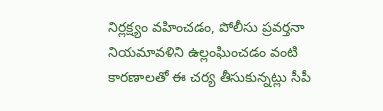నిర్లక్ష్యం వహించడం, పోలీసు ప్రవర్తనా నియమావళిని ఉల్లంఘించడం వంటి కారణాలతో ఈ చర్య తీసుకున్నట్లు సీపీ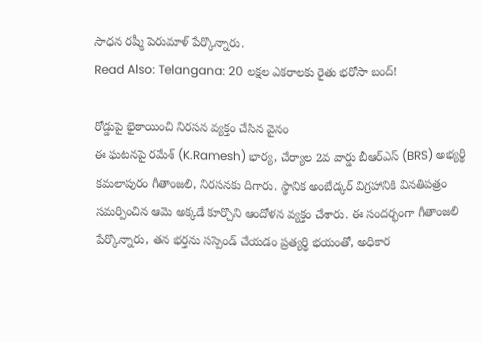సాధన రష్మీ పెరుమాళ్ పేర్కొన్నారు.
Read Also: Telangana: 20 లక్షల ఎకరాలకు రైతు భరోసా బంద్!

రోడ్డుపై భైఠాయించి నిరసన వ్యక్తం చేసిన వైనం
ఈ ఘటనపై రమేశ్ (K.Ramesh) భార్య, చేర్యాల 2వ వార్డు బీఆర్ఎస్ (BRS) అభ్యర్థి కమలాపురం గీతాంజలి, నిరసనకు దిగారు. స్థానిక అంబేడ్కర్ విగ్రహానికి వినతిపత్రం సమర్పించిన ఆమె అక్కడే కూర్చొని ఆందోళన వ్యక్తం చేశారు. ఈ సందర్భంగా గీతాంజలి పేర్కొన్నారు, తన భర్తను సస్పెండ్ చేయడం ప్రత్యర్థి భయంతో, అధికార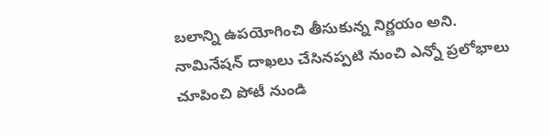బలాన్ని ఉపయోగించి తీసుకున్న నిర్ణయం అని. నామినేషన్ దాఖలు చేసినప్పటి నుంచి ఎన్నో ప్రలోభాలు చూపించి పోటీ నుండి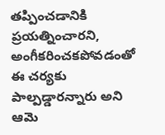తప్పించడానికి ప్రయత్నించారని, అంగీకరించకపోవడంతో ఈ చర్యకు పాల్పడ్డారన్నారు అని ఆమె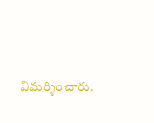విమర్శించారు.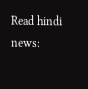Read hindi news: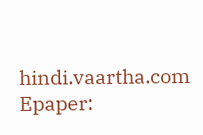hindi.vaartha.com
Epaper: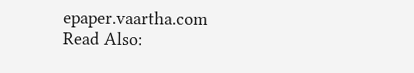epaper.vaartha.com
Read Also: